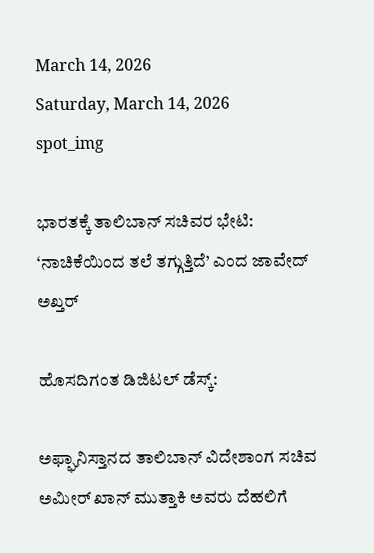March 14, 2026
Saturday, March 14, 2026
spot_img

ಭಾರತಕ್ಕೆ ತಾಲಿಬಾನ್ ಸಚಿವರ ಭೇಟಿ: ‘ನಾಚಿಕೆಯಿಂದ ತಲೆ ತಗ್ಗುತ್ತಿದೆ’ ಎಂದ ಜಾವೇದ್ ಅಖ್ತರ್

ಹೊಸದಿಗಂತ ಡಿಜಿಟಲ್ ಡೆಸ್ಕ್:

ಅಫ್ಘಾನಿಸ್ತಾನದ ತಾಲಿಬಾನ್ ವಿದೇಶಾಂಗ ಸಚಿವ ಅಮೀರ್ ಖಾನ್ ಮುತ್ತಾಕಿ ಅವರು ದೆಹಲಿಗೆ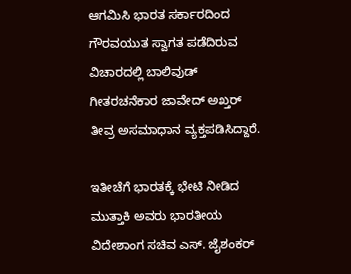ಆಗಮಿಸಿ ಭಾರತ ಸರ್ಕಾರದಿಂದ ಗೌರವಯುತ ಸ್ವಾಗತ ಪಡೆದಿರುವ ವಿಚಾರದಲ್ಲಿ ಬಾಲಿವುಡ್ ಗೀತರಚನೆಕಾರ ಜಾವೇದ್ ಅಖ್ತರ್ ತೀವ್ರ ಅಸಮಾಧಾನ ವ್ಯಕ್ತಪಡಿಸಿದ್ದಾರೆ.

ಇತೀಚೆಗೆ ಭಾರತಕ್ಕೆ ಭೇಟಿ ನೀಡಿದ ಮುತ್ತಾಕಿ ಅವರು ಭಾರತೀಯ ವಿದೇಶಾಂಗ ಸಚಿವ ಎಸ್. ಜೈಶಂಕರ್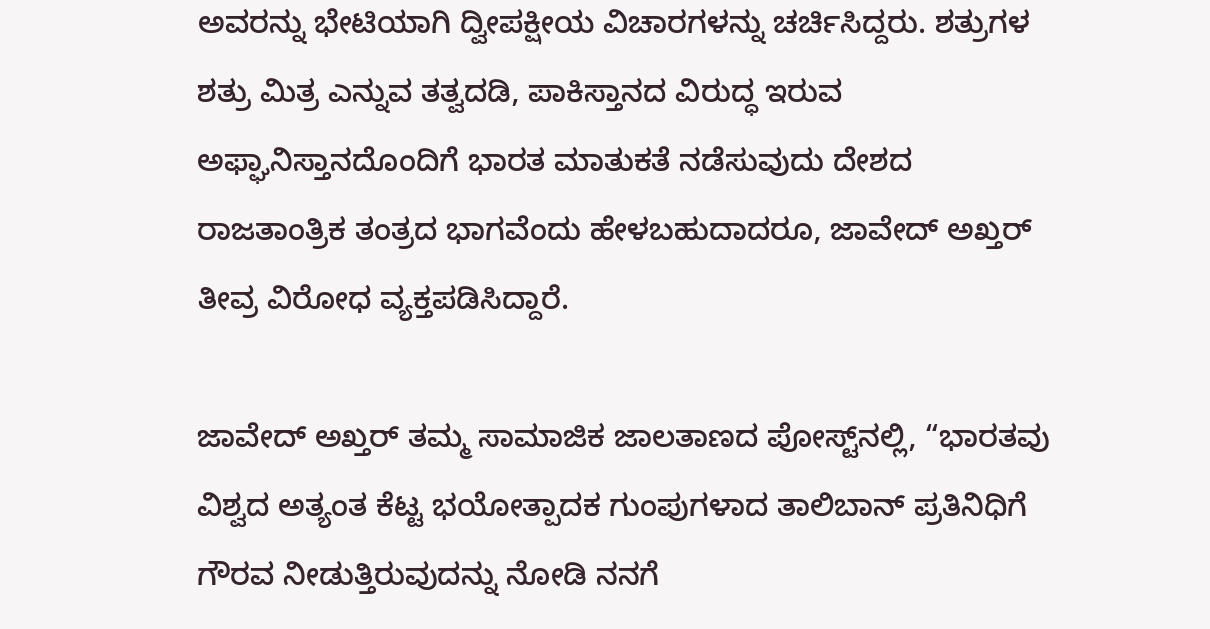ಅವರನ್ನು ಭೇಟಿಯಾಗಿ ದ್ವೀಪಕ್ಷೀಯ ವಿಚಾರಗಳನ್ನು ಚರ್ಚಿಸಿದ್ದರು. ಶತ್ರುಗಳ ಶತ್ರು ಮಿತ್ರ ಎನ್ನುವ ತತ್ವದಡಿ, ಪಾಕಿಸ್ತಾನದ ವಿರುದ್ಧ ಇರುವ ಅಫ್ಘಾನಿಸ್ತಾನದೊಂದಿಗೆ ಭಾರತ ಮಾತುಕತೆ ನಡೆಸುವುದು ದೇಶದ ರಾಜತಾಂತ್ರಿಕ ತಂತ್ರದ ಭಾಗವೆಂದು ಹೇಳಬಹುದಾದರೂ, ಜಾವೇದ್ ಅಖ್ತರ್ ತೀವ್ರ ವಿರೋಧ ವ್ಯಕ್ತಪಡಿಸಿದ್ದಾರೆ.

ಜಾವೇದ್ ಅಖ್ತರ್ ತಮ್ಮ ಸಾಮಾಜಿಕ ಜಾಲತಾಣದ ಪೋಸ್ಟ್‌ನಲ್ಲಿ, “ಭಾರತವು ವಿಶ್ವದ ಅತ್ಯಂತ ಕೆಟ್ಟ ಭಯೋತ್ಪಾದಕ ಗುಂಪುಗಳಾದ ತಾಲಿಬಾನ್ ಪ್ರತಿನಿಧಿಗೆ ಗೌರವ ನೀಡುತ್ತಿರುವುದನ್ನು ನೋಡಿ ನನಗೆ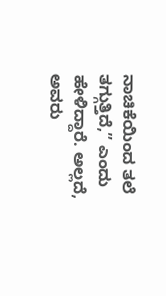ನಾಚಿಕೆಯಿಂದ ತಲೆ ತಗ್ಗುತ್ತಿದೆ,” ಎಂದು ಹೇಳಿದ್ದಾರೆ. ಅಲ್ಲದೆ, ಅವರು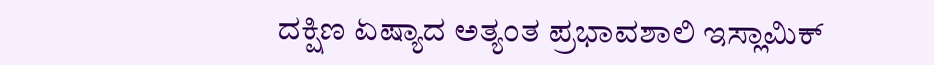ದಕ್ಷಿಣ ಏಷ್ಯಾದ ಅತ್ಯಂತ ಪ್ರಭಾವಶಾಲಿ ಇಸ್ಲಾಮಿಕ್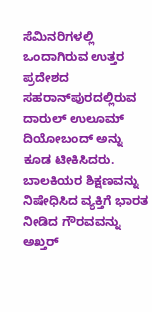ಸೆಮಿನರಿಗಳಲ್ಲಿ ಒಂದಾಗಿರುವ ಉತ್ತರ ಪ್ರದೇಶದ ಸಹರಾನ್‌ಪುರದಲ್ಲಿರುವ ದಾರುಲ್ ಉಲೂಮ್ ದಿಯೋಬಂದ್ ಅನ್ನು ಕೂಡ ಟೀಕಿಸಿದರು. ಬಾಲಕಿಯರ ಶಿಕ್ಷಣವನ್ನು ನಿಷೇಧಿಸಿದ ವ್ಯಕ್ತಿಗೆ ಭಾರತ ನೀಡಿದ ಗೌರವವನ್ನು ಅಖ್ತರ್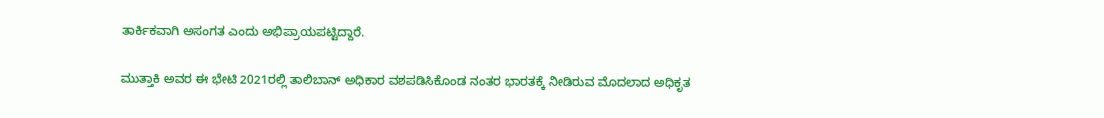ತಾರ್ಕಿಕವಾಗಿ ಅಸಂಗತ ಎಂದು ಅಭಿಪ್ರಾಯಪಟ್ಟಿದ್ದಾರೆ.

ಮುತ್ತಾಕಿ ಅವರ ಈ ಭೇಟಿ 2021ರಲ್ಲಿ ತಾಲಿಬಾನ್ ಅಧಿಕಾರ ವಶಪಡಿಸಿಕೊಂಡ ನಂತರ ಭಾರತಕ್ಕೆ ನೀಡಿರುವ ಮೊದಲಾದ ಅಧಿಕೃತ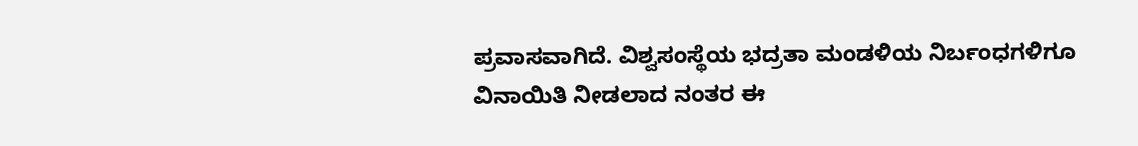ಪ್ರವಾಸವಾಗಿದೆ. ವಿಶ್ವಸಂಸ್ಥೆಯ ಭದ್ರತಾ ಮಂಡಳಿಯ ನಿರ್ಬಂಧಗಳಿಗೂ ವಿನಾಯಿತಿ ನೀಡಲಾದ ನಂತರ ಈ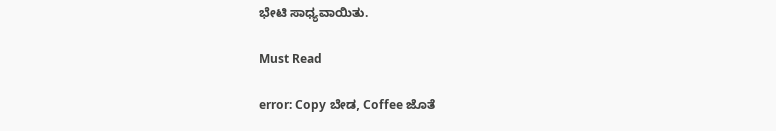ಭೇಟಿ ಸಾಧ್ಯವಾಯಿತು.

Must Read

error: Copy ಬೇಡ, Coffee ಜೊತೆ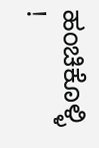ಹಂಚಿಕೊಳ್ಳಿ !